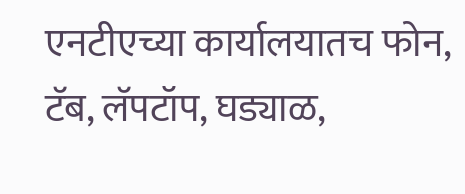एनटीएच्या कार्यालयातच फोन, टॅब, लॅपटॉप, घड्याळ,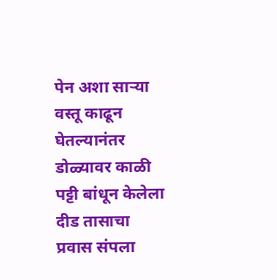पेन अशा सार्‍या वस्तू काढून घेतल्यानंतर डोळ्यावर काळी पट्टी बांधून केलेला दीड तासाचा प्रवास संपला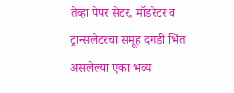तेव्हा पेपर सेटर, मॉडरेटर व ट्रान्सलेटरचा समूह दगडी भिंत असलेल्या एका भव्य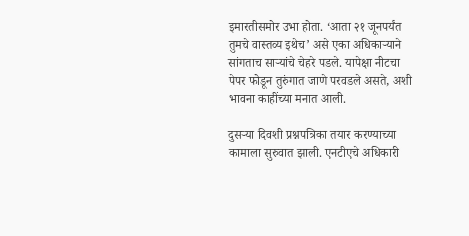इमारतीसमोर उभा होता. ‘आता २१ जूनपर्यंत तुमचे वास्तव्य इथेच’ असे एका अधिकार्‍याने सांगताच सार्‍यांचे चेहरे पडले. यापेक्षा नीटचा पेपर फोडून तुरुंगात जाणे परवडले असते, अशी भावना काहींच्या मनात आली.

दुसर्‍या दिवशी प्रश्नपत्रिका तयार करण्याच्या कामाला सुरुवात झाली. एनटीएचे अधिकारी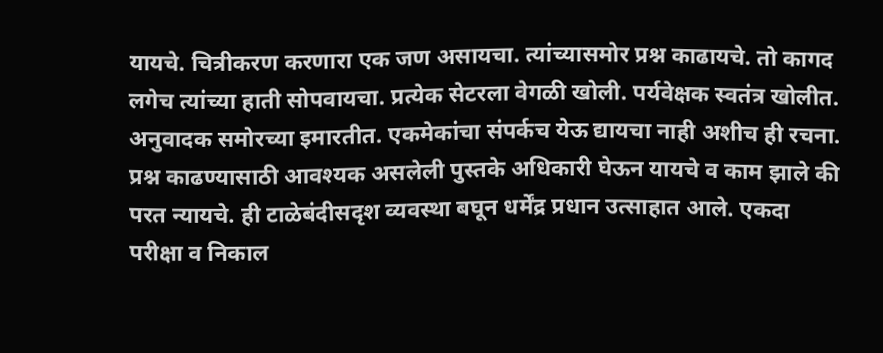यायचे. चित्रीकरण करणारा एक जण असायचा. त्यांच्यासमोर प्रश्न काढायचे. तो कागद लगेच त्यांच्या हाती सोपवायचा. प्रत्येक सेटरला वेगळी खोली. पर्यवेक्षक स्वतंत्र खोलीत. अनुवादक समोरच्या इमारतीत. एकमेकांचा संपर्कच येऊ द्यायचा नाही अशीच ही रचना. प्रश्न काढण्यासाठी आवश्यक असलेली पुस्तके अधिकारी घेऊन यायचे व काम झाले की परत न्यायचे. ही टाळेबंदीसदृश व्यवस्था बघून धर्मेंद्र प्रधान उत्साहात आले. एकदा परीक्षा व निकाल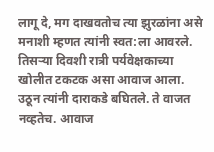लागू दे, मग दाखवतोच त्या झुरळांना असे मनाशी म्हणत त्यांनी स्वत:ला आवरले. तिसर्‍या दिवशी रात्री पर्यवेक्षकाच्या खोलीत टकटक असा आवाज आला. उठून त्यांनी दाराकडे बघितले. ते वाजत नव्हतेच. आवाज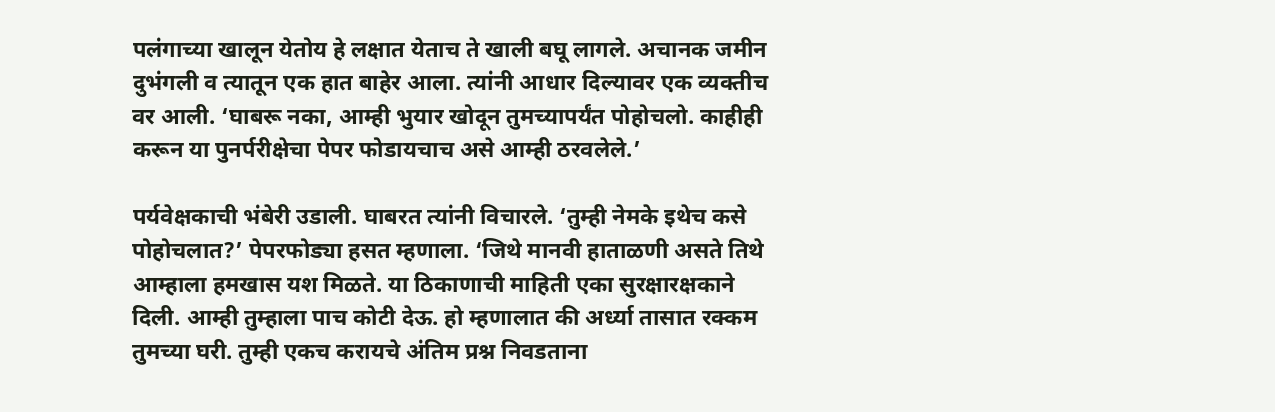पलंगाच्या खालून येतोय हे लक्षात येताच ते खाली बघू लागले. अचानक जमीन दुभंगली व त्यातून एक हात बाहेर आला. त्यांनी आधार दिल्यावर एक व्यक्तीच वर आली. ‘घाबरू नका, आम्ही भुयार खोदून तुमच्यापर्यंत पोहोचलो. काहीही करून या पुनर्परीक्षेचा पेपर फोडायचाच असे आम्ही ठरवलेले.’

पर्यवेक्षकाची भंबेरी उडाली. घाबरत त्यांनी विचारले. ‘तुम्ही नेमके इथेच कसे पोहोचलात?’ पेपरफोड्या हसत म्हणाला. ‘जिथे मानवी हाताळणी असते तिथे आम्हाला हमखास यश मिळते. या ठिकाणाची माहिती एका सुरक्षारक्षकाने दिली. आम्ही तुम्हाला पाच कोटी देऊ. हो म्हणालात की अर्ध्या तासात रक्कम तुमच्या घरी. तुम्ही एकच करायचे अंतिम प्रश्न निवडताना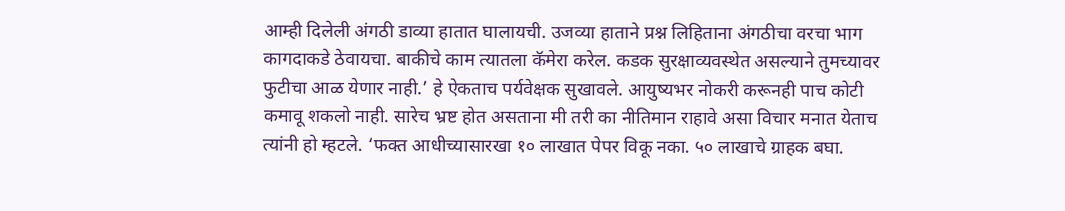आम्ही दिलेली अंगठी डाव्या हातात घालायची. उजव्या हाताने प्रश्न लिहिताना अंगठीचा वरचा भाग कागदाकडे ठेवायचा. बाकीचे काम त्यातला कॅमेरा करेल. कडक सुरक्षाव्यवस्थेत असल्याने तुमच्यावर फुटीचा आळ येणार नाही.’ हे ऐकताच पर्यवेक्षक सुखावले. आयुष्यभर नोकरी करूनही पाच कोटी कमावू शकलो नाही. सारेच भ्रष्ट होत असताना मी तरी का नीतिमान राहावे असा विचार मनात येताच त्यांनी हो म्हटले. ‘फक्त आधीच्यासारखा १० लाखात पेपर विकू नका. ५० लाखाचे ग्राहक बघा.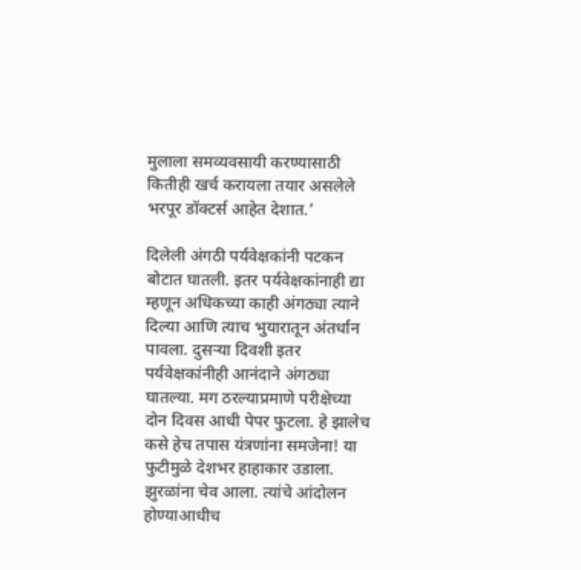मुलाला समव्यवसायी करण्यासाठी कितीही खर्च करायला तयार असलेले भरपूर डॉक्टर्स आहेत देशात.’

दिलेली अंगठी पर्यवेक्षकांनी पटकन बोटात घातली. इतर पर्यवेक्षकांनाही द्या म्हणून अधिकच्या काही अंगठ्या त्याने दिल्या आणि त्याच भुयारातून अंतर्धान पावला. दुसर्‍या दिवशी इतर पर्यवेक्षकांनीही आनंदाने अंगठ्या घातल्या. मग ठरल्याप्रमाणे परीक्षेच्या दोन दिवस आधी पेपर फुटला. हे झालेच कसे हेच तपास यंत्रणांना समजेना! या फुटीमुळे देशभर हाहाकार उडाला. झुरळांना चेव आला. त्यांचे आंदोलन होण्याआधीच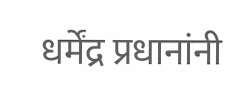धर्मेंद्र प्रधानांनी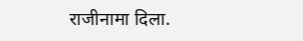राजीनामा दिला.